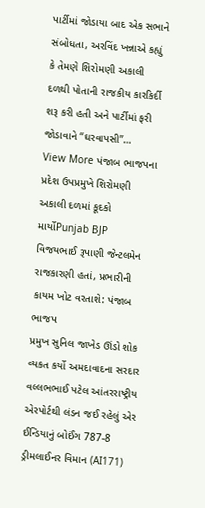પાર્ટીમાં જોડાયા બાદ એક સભાને સંબોધતા, અરવિંદ ખન્નાએ કહ્યું કે તેમણે શિરોમણી અકાલી દળથી પોતાની રાજકીય કારકિર્દી શરૂ કરી હતી અને પાર્ટીમાં ફરી જોડાવાને “ઘરવાપસી”…
View More પંજાબ ભાજપના પ્રદેશ ઉપપ્રમુખે શિરોમણી અકાલી દળમાં કૂદકો માર્યોPunjab BJP
વિજયભાઈ રૂપાણી જેન્ટલમેન રાજકારણી હતાં, પ્રભારીની કાયમ ખોટ વરતાશે: પંજાબ ભાજપ
પ્રમુખ સુનિલ જાખેડ ઊંડો શોક વ્યકત કર્યો અમદાવાદના સરદાર વલ્લભભાઈ પટેલ આંતરરાષ્ટ્રીય એરપોર્ટથી લંડન જઈ રહેલું એર ઈન્ડિયાનું બોઈંગ 787-8 ડ્રીમલાઈનર વિમાન (AI171)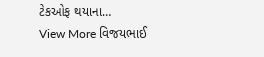ટેકઓફ થયાના…
View More વિજયભાઈ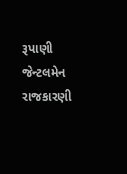રૂપાણી જેન્ટલમેન રાજકારણી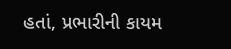હતાં, પ્રભારીની કાયમ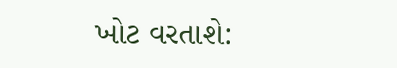ખોટ વરતાશે: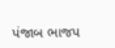પંજાબ ભાજપ